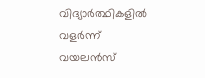വിദ്യാർത്ഥികളിൽ വളർന്ന് വയലൻസ്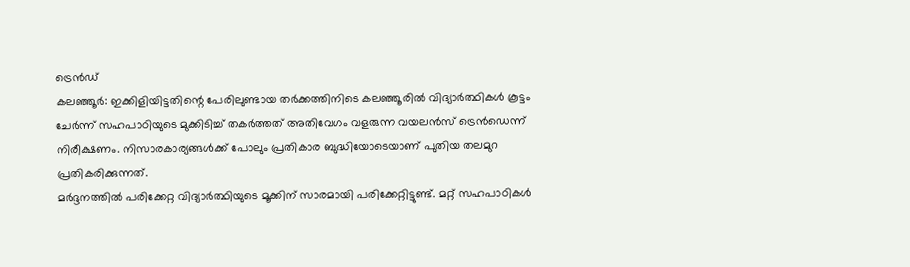ട്രെൻഡ്
കലഞ്ഞൂർ: ഇക്കിളിയിട്ടതിന്റെ പേരിലുണ്ടായ തർക്കത്തിനിടെ കലഞ്ഞൂരിൽ വിദ്യാർത്ഥികൾ കൂട്ടം ചേർന്ന് സഹപാഠിയുടെ മുക്കിടിച്ച് തകർത്തത് അതിവേഗം വളരുന്ന വയലൻസ് ട്രെൻഡെന്ന് നിരീക്ഷണം. നിസാരകാര്യങ്ങൾക്ക് പോലും പ്രതികാര ബുദ്ധിയോടെയാണ് പുതിയ തലമുറ പ്രതികരിക്കുന്നത്.
മർദ്ദനത്തിൽ പരിക്കേറ്റ വിദ്യാർത്ഥിയുടെ മൂക്കിന് സാരമായി പരിക്കേറ്റിട്ടുണ്ട്. മറ്റ് സഹപാഠികൾ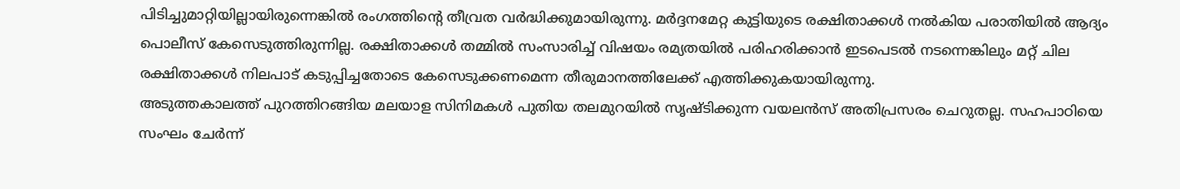പിടിച്ചുമാറ്റിയില്ലായിരുന്നെങ്കിൽ രംഗത്തിന്റെ തീവ്രത വർദ്ധിക്കുമായിരുന്നു. മർദ്ദനമേറ്റ കുട്ടിയുടെ രക്ഷിതാക്കൾ നൽകിയ പരാതിയിൽ ആദ്യം പൊലീസ് കേസെടുത്തിരുന്നില്ല. രക്ഷിതാക്കൾ തമ്മിൽ സംസാരിച്ച് വിഷയം രമ്യതയിൽ പരിഹരിക്കാൻ ഇടപെടൽ നടന്നെങ്കിലും മറ്റ് ചില രക്ഷിതാക്കൾ നിലപാട് കടുപ്പിച്ചതോടെ കേസെടുക്കണമെന്ന തീരുമാനത്തിലേക്ക് എത്തിക്കുകയായിരുന്നു.
അടുത്തകാലത്ത് പുറത്തിറങ്ങിയ മലയാള സിനിമകൾ പുതിയ തലമുറയിൽ സൃഷ്ടിക്കുന്ന വയലൻസ് അതിപ്രസരം ചെറുതല്ല. സഹപാഠിയെ സംഘം ചേർന്ന്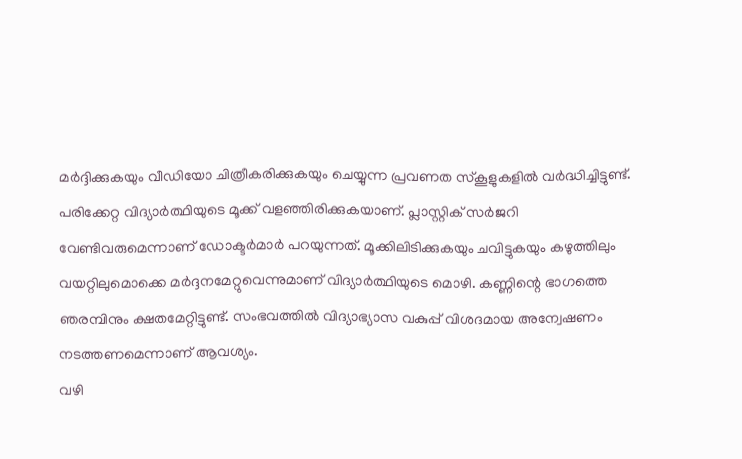മർദ്ദിക്കുകയും വീഡിയോ ചിത്രീകരിക്കുകയും ചെയ്യുന്ന പ്രവണത സ്കൂളുകളിൽ വർദ്ധിച്ചിട്ടുണ്ട്.
പരിക്കേറ്റ വിദ്യാർത്ഥിയുടെ മൂക്ക് വളഞ്ഞിരിക്കുകയാണ്. പ്ലാസ്റ്റിക് സർജറി വേണ്ടിവരുമെന്നാണ് ഡോക്ടർമാർ പറയുന്നത്. മൂക്കിലിടിക്കുകയും ചവിട്ടുകയും കഴുത്തിലും വയറ്റിലുമൊക്കെ മർദ്ദനമേറ്റുവെന്നുമാണ് വിദ്യാർത്ഥിയുടെ മൊഴി. കണ്ണിന്റെ ഭാഗത്തെ ഞരമ്പിനും ക്ഷതമേറ്റിട്ടുണ്ട്. സംഭവത്തിൽ വിദ്യാഭ്യാസ വകുപ്പ് വിശദമായ അന്വേഷണം നടത്തണമെന്നാണ് ആവശ്യം.
വഴി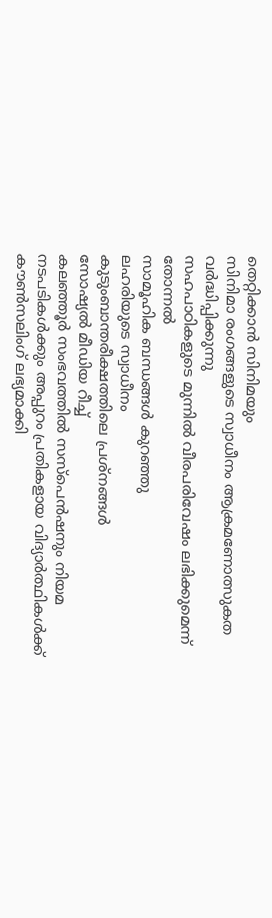തെറ്റിക്കാൻ സിനിമയും
സിനിമാ രംഗങ്ങളുടെ സ്വാധീനം ആക്രമണോത്സുകത വർദ്ധിപ്പിക്കുന്നു
സഹപാഠികളുടെ മുന്നിൽ വീരപരിവേഷം ലഭിക്കുമെന്ന് തോന്നൽ
സാമൂഹിക ബന്ധങ്ങൾ കുറഞ്ഞു
ലഹരിയുടെ സ്വാധീനം
കുടുംബാന്തരീക്ഷത്തിലെ പ്രശ്നങ്ങൾ
സോഷ്യൽ മീഡിയ റീച്ച്
കലഞ്ഞൂർ സംഭവത്തിൽ സസ്പെൻഷനും നിയമ നടപടികൾക്കും അപ്പുറം പ്രതികളായ വിദ്യാർത്ഥികൾക്ക് കൗൺസലിംഗ് ലഭ്യമാക്കി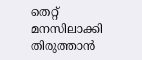തെറ്റ് മനസിലാക്കി തിരുത്താൻ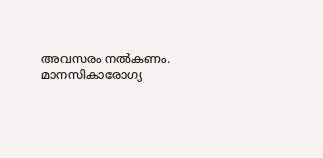അവസരം നൽകണം.
മാനസികാരോഗ്യ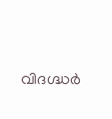വിദഗ്ദ്ധർ